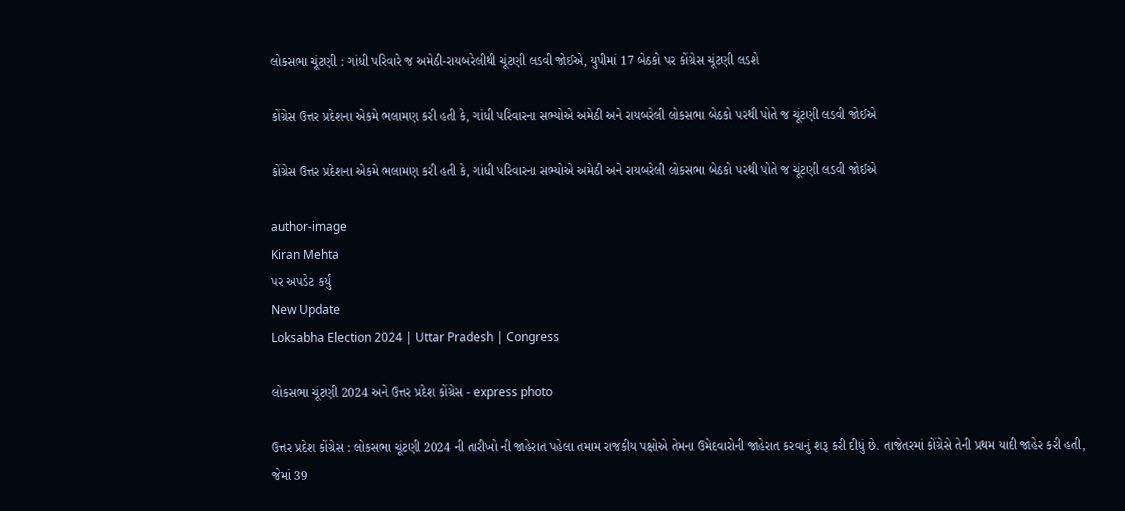લોકસભા ચૂંટણી : ગાંધી પરિવારે જ અમેઠી-રાયબરેલીથી ચૂંટણી લડવી જોઈએ, યુપીમાં 17 બેઠકો પર કોંગ્રેસ ચૂંટણી લડશે

કોંગ્રેસ ઉત્તર પ્રદેશના એકમે ભલામણ કરી હતી કે, ગાંધી પરિવારના સભ્યોએ અમેઠી અને રાયબરેલી લોકસભા બેઠકો પરથી પોતે જ ચૂંટણી લડવી જોઈએ

કોંગ્રેસ ઉત્તર પ્રદેશના એકમે ભલામણ કરી હતી કે, ગાંધી પરિવારના સભ્યોએ અમેઠી અને રાયબરેલી લોકસભા બેઠકો પરથી પોતે જ ચૂંટણી લડવી જોઈએ

author-image
Kiran Mehta
પર અપડેટ કર્યું
New Update
Loksabha Election 2024 | Uttar Pradesh | Congress

લોકસભા ચૂંટણી 2024 અને ઉત્તર પ્રદેશ કોંગ્રેસ - express photo

ઉત્તર પ્રદેશ કોંગ્રેસ : લોકસભા ચૂંટણી 2024 ની તારીખો ની જાહેરાત પહેલા તમામ રાજકીય પક્ષોએ તેમના ઉમેદવારોની જાહેરાત કરવાનું શરૂ કરી દીધું છે. તાજેતરમાં કોંગ્રેસે તેની પ્રથમ યાદી જાહેર કરી હતી, જેમાં 39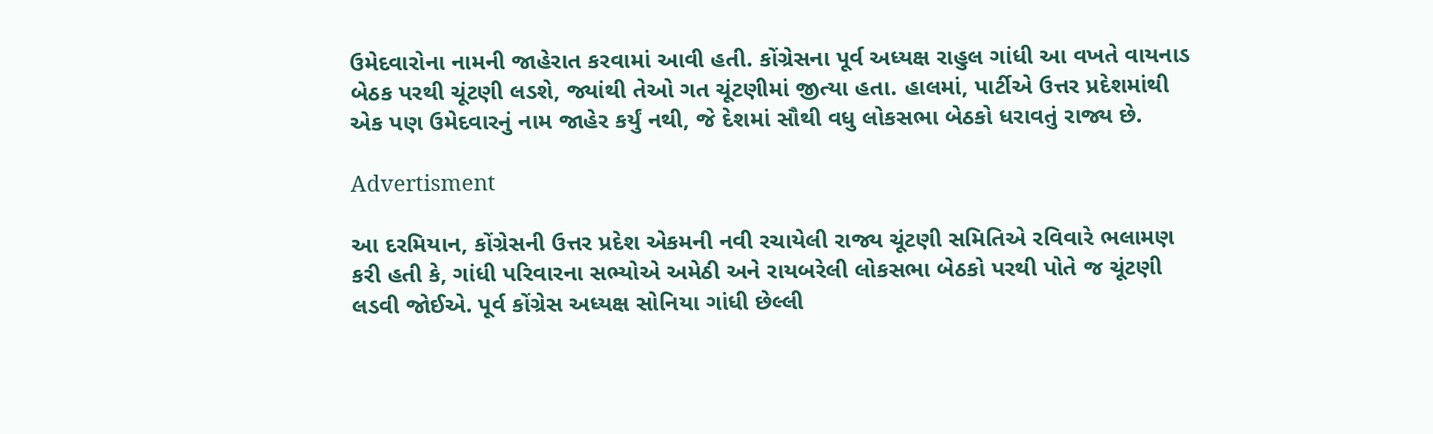ઉમેદવારોના નામની જાહેરાત કરવામાં આવી હતી. કોંગ્રેસના પૂર્વ અધ્યક્ષ રાહુલ ગાંધી આ વખતે વાયનાડ બેઠક પરથી ચૂંટણી લડશે, જ્યાંથી તેઓ ગત ચૂંટણીમાં જીત્યા હતા. હાલમાં, પાર્ટીએ ઉત્તર પ્રદેશમાંથી એક પણ ઉમેદવારનું નામ જાહેર કર્યું નથી, જે દેશમાં સૌથી વધુ લોકસભા બેઠકો ધરાવતું રાજ્ય છે.

Advertisment

આ દરમિયાન, કોંગ્રેસની ઉત્તર પ્રદેશ એકમની નવી રચાયેલી રાજ્ય ચૂંટણી સમિતિએ રવિવારે ભલામણ કરી હતી કે, ગાંધી પરિવારના સભ્યોએ અમેઠી અને રાયબરેલી લોકસભા બેઠકો પરથી પોતે જ ચૂંટણી લડવી જોઈએ. પૂર્વ કોંગ્રેસ અધ્યક્ષ સોનિયા ગાંધી છેલ્લી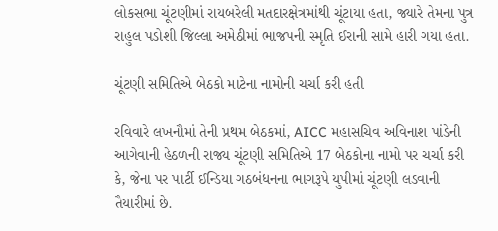લોકસભા ચૂંટણીમાં રાયબરેલી મતદારક્ષેત્રમાંથી ચૂંટાયા હતા, જ્યારે તેમના પુત્ર રાહુલ પડોશી જિલ્લા અમેઠીમાં ભાજપની સ્મૃતિ ઈરાની સામે હારી ગયા હતા.

ચૂંટણી સમિતિએ બેઠકો માટેના નામોની ચર્ચા કરી હતી

રવિવારે લખનૌમાં તેની પ્રથમ બેઠકમાં, AICC મહાસચિવ અવિનાશ પાંડેની આગેવાની હેઠળની રાજ્ય ચૂંટણી સમિતિએ 17 બેઠકોના નામો પર ચર્ચા કરી કે, જેના પર પાર્ટી ઈન્ડિયા ગઠબંધનના ભાગરૂપે યુપીમાં ચૂંટણી લડવાની તૈયારીમાં છે.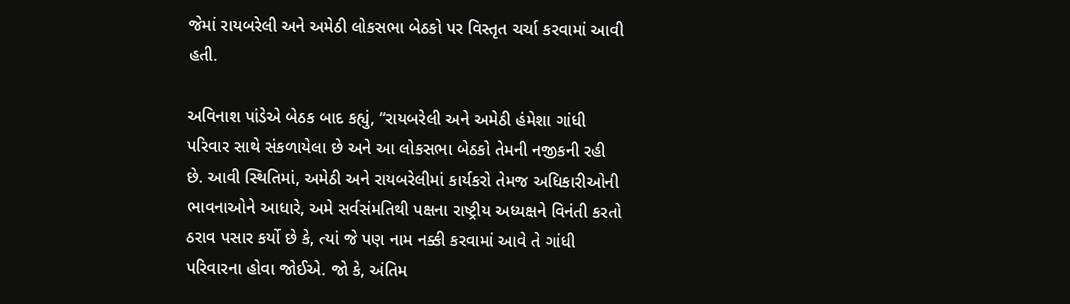જેમાં રાયબરેલી અને અમેઠી લોકસભા બેઠકો પર વિસ્તૃત ચર્ચા કરવામાં આવી હતી.

અવિનાશ પાંડેએ બેઠક બાદ કહ્યું, “રાયબરેલી અને અમેઠી હંમેશા ગાંધી પરિવાર સાથે સંકળાયેલા છે અને આ લોકસભા બેઠકો તેમની નજીકની રહી છે. આવી સ્થિતિમાં, અમેઠી અને રાયબરેલીમાં કાર્યકરો તેમજ અધિકારીઓની ભાવનાઓને આધારે, અમે સર્વસંમતિથી પક્ષના રાષ્ટ્રીય અધ્યક્ષને વિનંતી કરતો ઠરાવ પસાર કર્યો છે કે, ત્યાં જે પણ નામ નક્કી કરવામાં આવે તે ગાંધી પરિવારના હોવા જોઈએ. જો કે, અંતિમ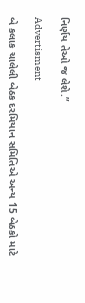નિર્ણય તેઓ જ લેશે.”

Advertisment

બે કલાક ચાલેલી બેઠક દરમિયાન સમિતિએ અન્ય 15 બેઠકો માટે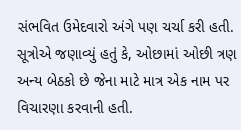સંભવિત ઉમેદવારો અંગે પણ ચર્ચા કરી હતી. સૂત્રોએ જણાવ્યું હતું કે, ઓછામાં ઓછી ત્રણ અન્ય બેઠકો છે જેના માટે માત્ર એક નામ પર વિચારણા કરવાની હતી.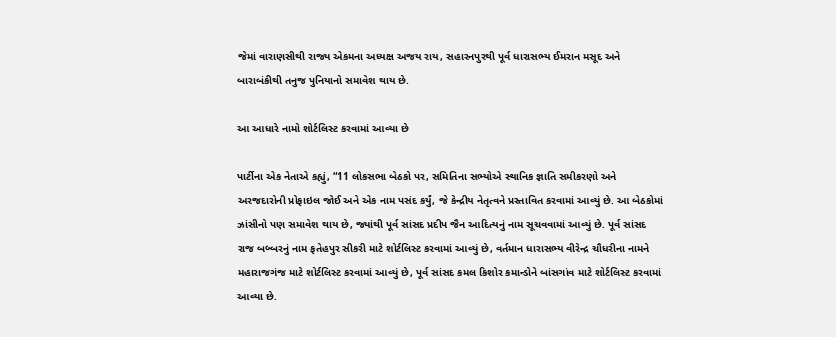જેમાં વારાણસીથી રાજ્ય એકમના અધ્યક્ષ અજય રાય, સહારનપુરથી પૂર્વ ધારાસભ્ય ઈમરાન મસૂદ અને બારાબંકીથી તનુજ પુનિયાનો સમાવેશ થાય છે.

આ આધારે નામો શોર્ટલિસ્ટ કરવામાં આવ્યા છે

પાર્ટીના એક નેતાએ કહ્યું, “11 લોકસભા બેઠકો પર, સમિતિના સભ્યોએ સ્થાનિક જ્ઞાતિ સમીકરણો અને અરજદારોની પ્રોફાઇલ જોઈ અને એક નામ પસંદ કર્યું, જે કેન્દ્રીય નેતૃત્વને પ્રસ્તાવિત કરવામાં આવ્યું છે. આ બેઠકોમાં ઝાંસીનો પણ સમાવેશ થાય છે, જ્યાંથી પૂર્વ સાંસદ પ્રદીપ જૈન આદિત્યનું નામ સૂચવવામાં આવ્યું છે. પૂર્વ સાંસદ રાજ બબ્બરનું નામ ફતેહપુર સીકરી માટે શોર્ટલિસ્ટ કરવામાં આવ્યું છે, વર્તમાન ધારાસભ્ય વીરેન્દ્ર ચૌધરીના નામને મહારાજગંજ માટે શોર્ટલિસ્ટ કરવામાં આવ્યું છે, પૂર્વ સાંસદ કમલ કિશોર કમાન્ડોને બાંસગાંવ માટે શોર્ટલિસ્ટ કરવામાં આવ્યા છે.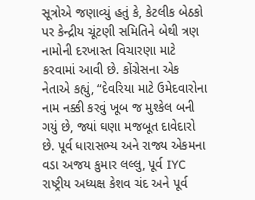સૂત્રોએ જણાવ્યું હતું કે, કેટલીક બેઠકો પર કેન્દ્રીય ચૂંટણી સમિતિને બેથી ત્રણ નામોની દરખાસ્ત વિચારણા માટે કરવામાં આવી છે. કોંગ્રેસના એક નેતાએ કહ્યું, “દેવરિયા માટે ઉમેદવારોના નામ નક્કી કરવું ખૂબ જ મુશ્કેલ બની ગયું છે, જ્યાં ઘણા મજબૂત દાવેદારો છે. પૂર્વ ધારાસભ્ય અને રાજ્ય એકમના વડા અજય કુમાર લલ્લુ, પૂર્વ IYC રાષ્ટ્રીય અધ્યક્ષ કેશવ ચંદ અને પૂર્વ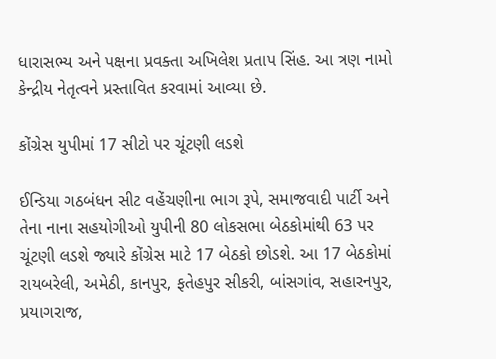ધારાસભ્ય અને પક્ષના પ્રવક્તા અખિલેશ પ્રતાપ સિંહ. આ ત્રણ નામો કેન્દ્રીય નેતૃત્વને પ્રસ્તાવિત કરવામાં આવ્યા છે.

કોંગ્રેસ યુપીમાં 17 સીટો પર ચૂંટણી લડશે

ઈન્ડિયા ગઠબંધન સીટ વહેંચણીના ભાગ રૂપે, સમાજવાદી પાર્ટી અને તેના નાના સહયોગીઓ યુપીની 80 લોકસભા બેઠકોમાંથી 63 પર ચૂંટણી લડશે જ્યારે કોંગ્રેસ માટે 17 બેઠકો છોડશે. આ 17 બેઠકોમાં રાયબરેલી, અમેઠી, કાનપુર, ફતેહપુર સીકરી, બાંસગાંવ, સહારનપુર, પ્રયાગરાજ,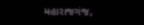મહારાજગંજ,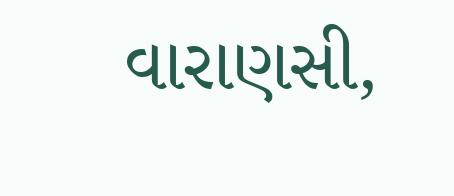વારાણસી,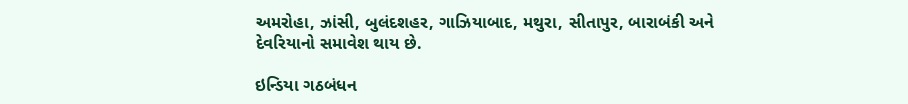અમરોહા, ઝાંસી, બુલંદશહર, ગાઝિયાબાદ, મથુરા, સીતાપુર, બારાબંકી અને દેવરિયાનો સમાવેશ થાય છે.

ઇન્ડિયા ગઠબંધન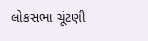લોકસભા ચૂંટણી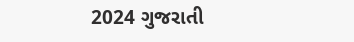2024 ગુજરાતી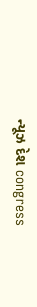ન્યૂઝ દેશ congress